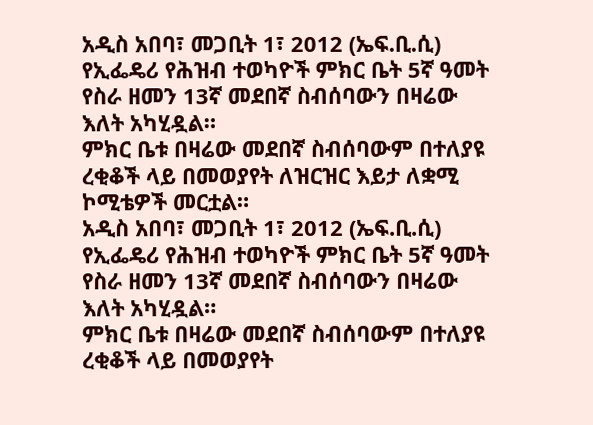አዲስ አበባ፣ መጋቢት 1፣ 2012 (ኤፍ.ቢ.ሲ) የኢፌዴሪ የሕዝብ ተወካዮች ምክር ቤት 5ኛ ዓመት የስራ ዘመን 13ኛ መደበኛ ስብሰባውን በዛሬው እለት አካሂዷል።
ምክር ቤቱ በዛሬው መደበኛ ስብሰባውም በተለያዩ ረቂቆች ላይ በመወያየት ለዝርዝር እይታ ለቋሚ ኮሚቴዎች መርቷል።
አዲስ አበባ፣ መጋቢት 1፣ 2012 (ኤፍ.ቢ.ሲ) የኢፌዴሪ የሕዝብ ተወካዮች ምክር ቤት 5ኛ ዓመት የስራ ዘመን 13ኛ መደበኛ ስብሰባውን በዛሬው እለት አካሂዷል።
ምክር ቤቱ በዛሬው መደበኛ ስብሰባውም በተለያዩ ረቂቆች ላይ በመወያየት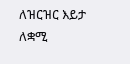ለዝርዝር እይታ ለቋሚ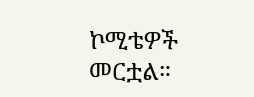ኮሚቴዎች መርቷል።